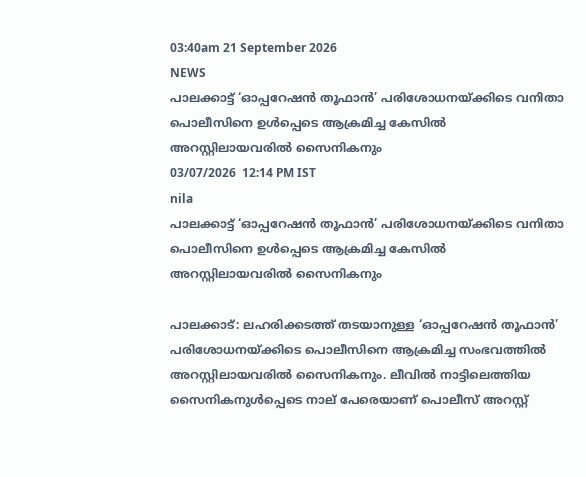03:40am 21 September 2026
NEWS
പാലക്കാട്ട് ‘ഓപ്പറേഷൻ തൂഫാൻ’ പരിശോധനയ്ക്കിടെ വനിതാ പൊലീസിനെ ഉൾപ്പെടെ ആക്രമിച്ച കേസിൽ അറസ്റ്റിലായവരിൽ സൈനികനും
03/07/2026  12:14 PM IST
nila
പാലക്കാട്ട് ‘ഓപ്പറേഷൻ തൂഫാൻ’ പരിശോധനയ്ക്കിടെ വനിതാ പൊലീസിനെ ഉൾപ്പെടെ ആക്രമിച്ച കേസിൽ അറസ്റ്റിലായവരിൽ സൈനികനും

പാലക്കാട്: ലഹരിക്കടത്ത് തടയാനുള്ള ‘ഓപ്പറേഷൻ തൂഫാൻ’ പരിശോധനയ്ക്കിടെ പൊലീസിനെ ആക്രമിച്ച സംഭവത്തിൽ അറസ്റ്റിലായവരിൽ സൈനികനും. ലീവിൽ നാട്ടിലെത്തിയ സൈനികനുൾപ്പെടെ നാല് പേരെയാണ് പൊലീസ് അറസ്റ്റ്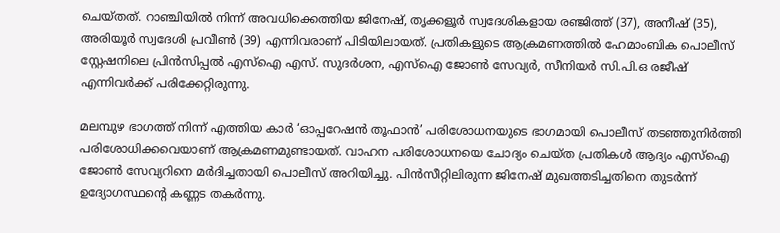ചെയ്തത്. റാഞ്ചിയിൽ നിന്ന് അവധിക്കെത്തിയ ജിനേഷ്, തൃക്കളൂർ സ്വദേശികളായ രഞ്ജിത്ത് (37), അനീഷ് (35), അരിയൂർ സ്വദേശി പ്രവീൺ (39) എന്നിവരാണ് പിടിയിലായത്. പ്രതികളുടെ ആക്രമണത്തിൽ ഹേമാംബിക പൊലീസ് സ്റ്റേഷനിലെ പ്രിൻസിപ്പൽ എസ്‌ഐ എസ്. സുദർശന, എസ്‌ഐ ജോൺ സേവ്യർ, സീനിയർ സി.പി.ഒ രജീഷ് എന്നിവർക്ക് പരിക്കേറ്റിരുന്നു.

മലമ്പുഴ ഭാഗത്ത് നിന്ന് എത്തിയ കാർ ‘ഓപ്പറേഷൻ തൂഫാൻ’ പരിശോധനയുടെ ഭാഗമായി പൊലീസ് തടഞ്ഞുനിർത്തി പരിശോധിക്കവെയാണ് ആക്രമണമുണ്ടായത്. വാഹന പരിശോധനയെ ചോദ്യം ചെയ്ത പ്രതികൾ ആദ്യം എസ്‌ഐ ജോൺ സേവ്യറിനെ മർദിച്ചതായി പൊലീസ് അറിയിച്ചു. പിൻസീറ്റിലിരുന്ന ജിനേഷ് മുഖത്തടിച്ചതിനെ തുടർന്ന് ഉദ്യോഗസ്ഥന്റെ കണ്ണട തകർന്നു.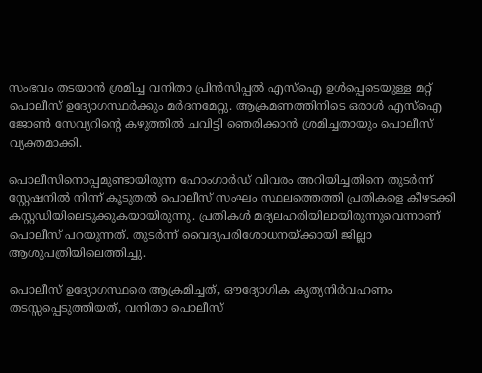സംഭവം തടയാൻ ശ്രമിച്ച വനിതാ പ്രിൻസിപ്പൽ എസ്‌ഐ ഉൾപ്പെടെയുള്ള മറ്റ് പൊലീസ് ഉദ്യോഗസ്ഥർക്കും മർദനമേറ്റു. ആക്രമണത്തിനിടെ ഒരാൾ എസ്‌ഐ ജോൺ സേവ്യറിന്റെ കഴുത്തിൽ ചവിട്ടി ഞെരിക്കാൻ ശ്രമിച്ചതായും പൊലീസ് വ്യക്തമാക്കി.

പൊലീസിനൊപ്പമുണ്ടായിരുന്ന ഹോംഗാർഡ് വിവരം അറിയിച്ചതിനെ തുടർന്ന് സ്റ്റേഷനിൽ നിന്ന് കൂടുതൽ പൊലീസ് സംഘം സ്ഥലത്തെത്തി പ്രതികളെ കീഴടക്കി കസ്റ്റഡിയിലെടുക്കുകയായിരുന്നു. പ്രതികൾ മദ്യലഹരിയിലായിരുന്നുവെന്നാണ് പൊലീസ് പറയുന്നത്. തുടർന്ന് വൈദ്യപരിശോധനയ്ക്കായി ജില്ലാ ആശുപത്രിയിലെത്തിച്ചു.

പൊലീസ് ഉദ്യോഗസ്ഥരെ ആക്രമിച്ചത്, ഔദ്യോഗിക കൃത്യനിർവഹണം തടസ്സപ്പെടുത്തിയത്, വനിതാ പൊലീസ്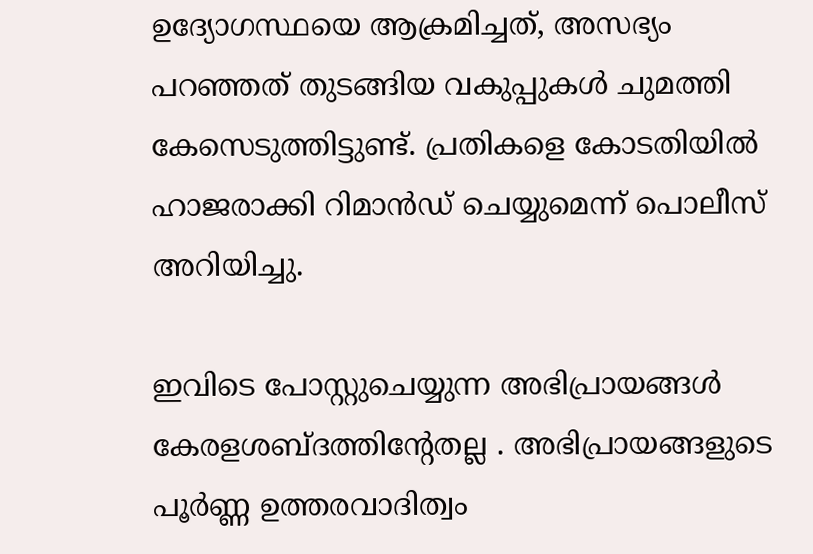ഉദ്യോഗസ്ഥയെ ആക്രമിച്ചത്, അസഭ്യം പറഞ്ഞത് തുടങ്ങിയ വകുപ്പുകൾ ചുമത്തി കേസെടുത്തിട്ടുണ്ട്. പ്രതികളെ കോടതിയിൽ ഹാജരാക്കി റിമാൻഡ് ചെയ്യുമെന്ന് പൊലീസ് അറിയിച്ചു.

ഇവിടെ പോസ്റ്റുചെയ്യുന്ന അഭിപ്രായങ്ങള്‍ കേരളശബ്‌ദത്തിന്റേതല്ല . അഭിപ്രായങ്ങളുടെ പൂര്‍ണ്ണ ഉത്തരവാദിത്വം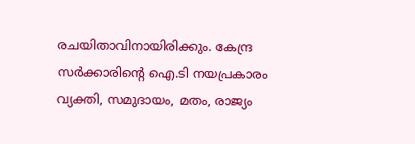രചയിതാവിനായിരിക്കും. കേന്ദ്ര സർക്കാരിന്റെ ഐ.ടി നയപ്രകാരം വ്യക്തി, സമുദായം, മതം, രാജ്യം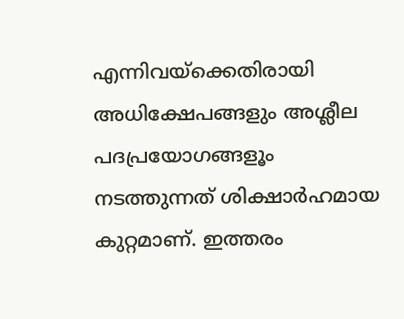എന്നിവയ്ക്കെതിരായി അധിക്ഷേപങ്ങളും അശ്ലീല പദപ്രയോഗങ്ങളൂം നടത്തുന്നത് ശിക്ഷാര്‍ഹമായ കുറ്റമാണ്. ഇത്തരം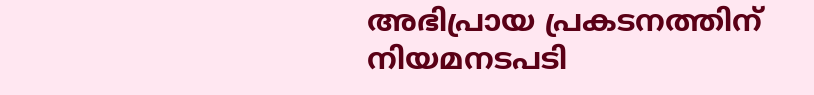അഭിപ്രായ പ്രകടനത്തിന് നിയമനടപടി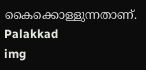കൈക്കൊള്ളുന്നതാണ്.
Palakkad
img